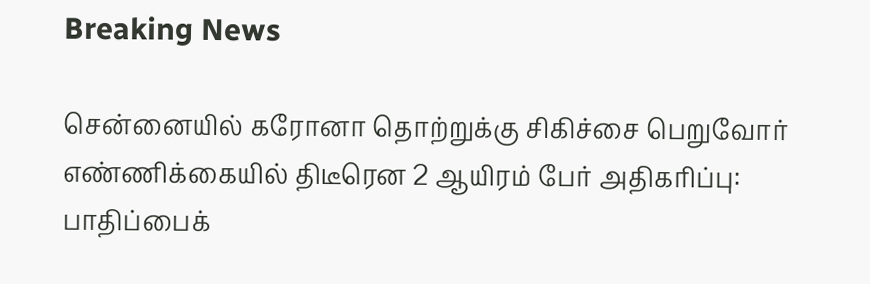Breaking News

சென்னையில் கரோனா தொற்றுக்கு சிகிச்சை பெறுவோர் எண்ணிக்கையில் திடீரென 2 ஆயிரம் பேர் அதிகரிப்பு: பாதிப்பைக்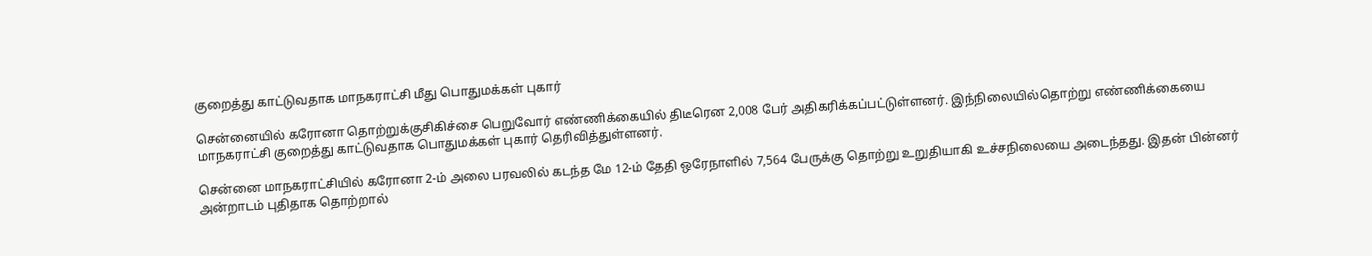குறைத்து காட்டுவதாக மாநகராட்சி மீது பொதுமக்கள் புகார்

சென்னையில் கரோனா தொற்றுக்குசிகிச்சை பெறுவோர் எண்ணிக்கையில் திடீரென 2,008 பேர் அதிகரிக்கப்பட்டுள்ளனர். இந்நிலையில்தொற்று எண்ணிக்கையை மாநகராட்சி குறைத்து காட்டுவதாக பொதுமக்கள் புகார் தெரிவித்துள்ளனர்.

சென்னை மாநகராட்சியில் கரோனா 2-ம் அலை பரவலில் கடந்த மே 12-ம் தேதி ஒரேநாளில் 7,564 பேருக்கு தொற்று உறுதியாகி உச்சநிலையை அடைந்தது. இதன் பின்னர் அன்றாடம் புதிதாக தொற்றால்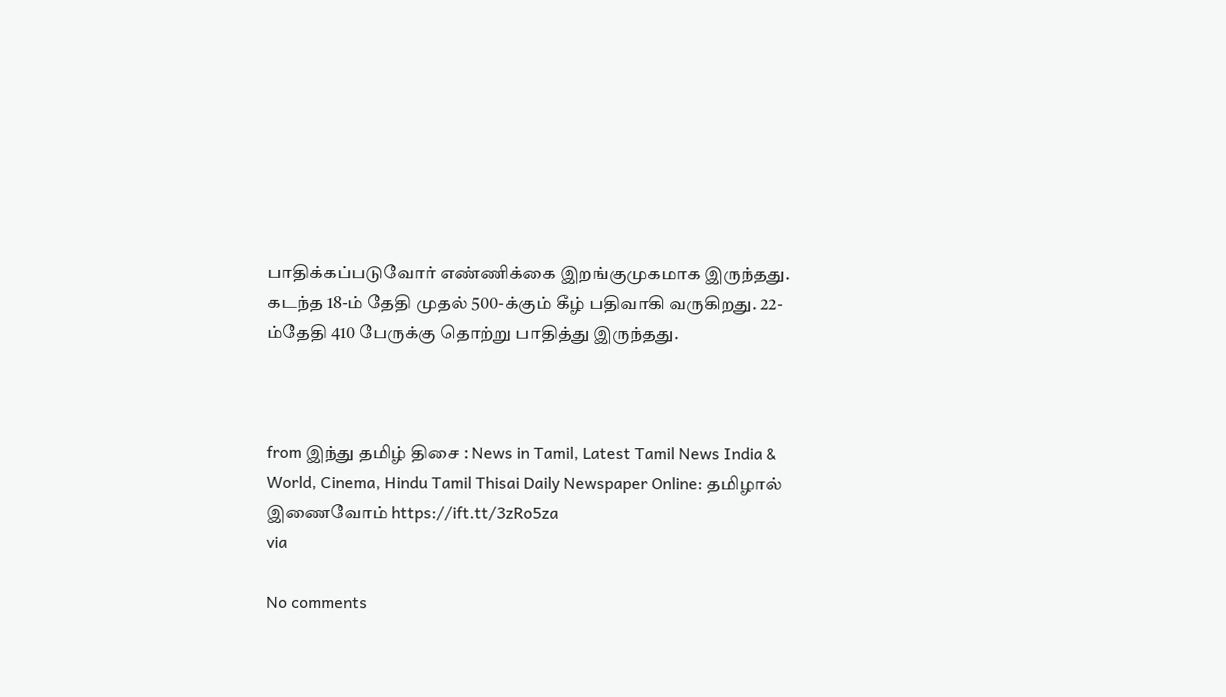பாதிக்கப்படுவோர் எண்ணிக்கை இறங்குமுகமாக இருந்தது. கடந்த 18-ம் தேதி முதல் 500-க்கும் கீழ் பதிவாகி வருகிறது. 22-ம்தேதி 410 பேருக்கு தொற்று பாதித்து இருந்தது.



from இந்து தமிழ் திசை : News in Tamil, Latest Tamil News India & World, Cinema, Hindu Tamil Thisai Daily Newspaper Online: தமிழால் இணைவோம் https://ift.tt/3zRo5za
via

No comments